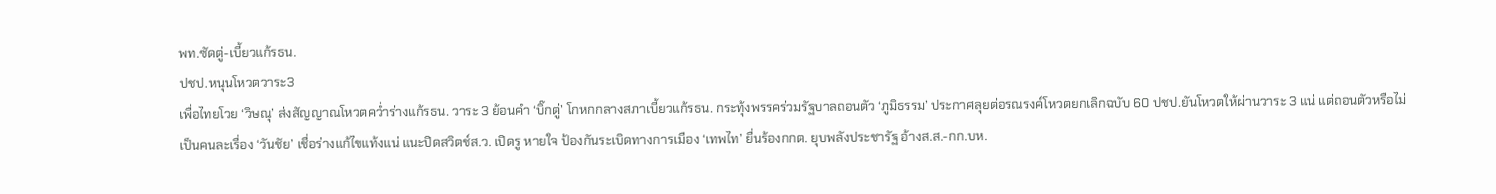พท.ซัดตู่-เบี้ยวแก้รธน.
ปชป.หนุนโหวตวาระ3
เพื่อไทยโวย ‘วิษณุ’ ส่งสัญญาณโหวตคว่ำร่างแก้รธน. วาระ 3 ย้อนคำ ‘บิ๊กตู่’ โกหกกลางสภาเบี้ยวแก้รธน. กระทุ้งพรรคร่วมรัฐบาลถอนตัว ‘ภูมิธรรม’ ประกาศลุยต่อรณรงค์โหวตยกเลิกฉบับ 60 ปชป.ยันโหวตให้ผ่านวาระ 3 แน่ แต่ถอนตัวหรือไม่ เป็นคนละเรื่อง ‘วันชัย’ เชื่อร่างแก้ไขแท้งแน่ แนะปิดสวิตช์ส.ว. เปิดรู หายใจ ป้องกันระเบิดทางการเมือง ‘เทพไท’ ยื่นร้องกกต. ยุบพลังประชารัฐ อ้างส.ส.-กก.บห.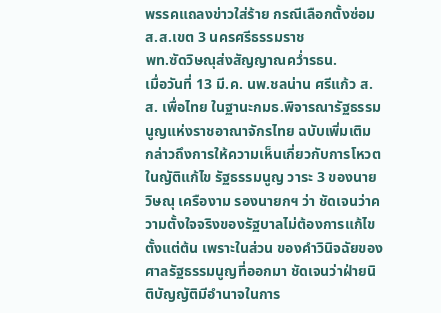พรรคแถลงข่าวใส่ร้าย กรณีเลือกตั้งซ่อมส.ส.เขต 3 นครศรีธรรมราช
พท.ซัดวิษณุส่งสัญญาณคว่ำรธน.
เมื่อวันที่ 13 มี.ค. นพ.ชลน่าน ศรีแก้ว ส.ส. เพื่อไทย ในฐานะกมธ.พิจารณารัฐธรรมนูญแห่งราชอาณาจักรไทย ฉบับเพิ่มเติม กล่าวถึงการให้ความเห็นเกี่ยวกับการโหวตในญัติแก้ไข รัฐธรรมนูญ วาระ 3 ของนายวิษณุ เครืองาม รองนายกฯ ว่า ชัดเจนว่าความตั้งใจจริงของรัฐบาลไม่ต้องการแก้ไขตั้งแต่ต้น เพราะในส่วน ของคำวินิจฉัยของศาลรัฐธรรมนูญที่ออกมา ชัดเจนว่าฝ่ายนิติบัญญัติมีอำนาจในการ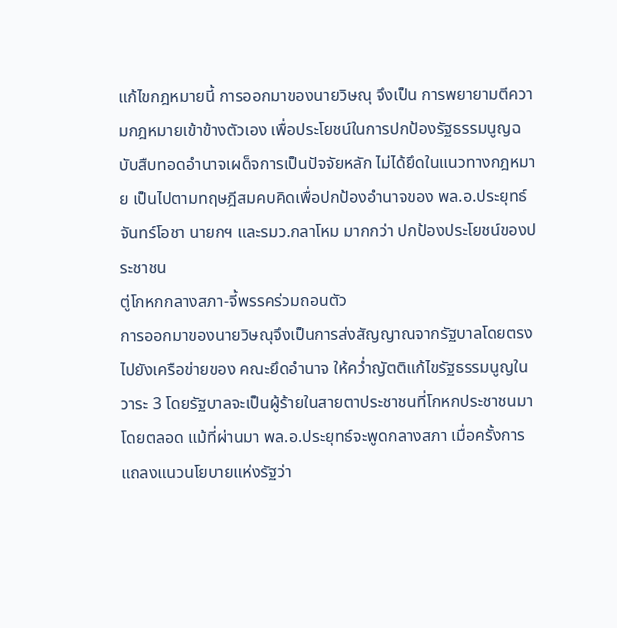แก้ไขกฎหมายนี้ การออกมาของนายวิษณุ จึงเป็น การพยายามตีความกฎหมายเข้าข้างตัวเอง เพื่อประโยชน์ในการปกป้องรัฐธรรมนูญฉบับสืบทอดอำนาจเผด็จการเป็นปัจจัยหลัก ไม่ได้ยึดในแนวทางกฎหมาย เป็นไปตามทฤษฎีสมคบคิดเพื่อปกป้องอำนาจของ พล.อ.ประยุทธ์ จันทร์โอชา นายกฯ และรมว.กลาโหม มากกว่า ปกป้องประโยชน์ของประชาชน
ตู่โกหกกลางสภา-จี้พรรคร่วมถอนตัว
การออกมาของนายวิษณุจึงเป็นการส่งสัญญาณจากรัฐบาลโดยตรงไปยังเครือข่ายของ คณะยึดอำนาจ ให้คว่ำญัตติแก้ไขรัฐธรรมนูญในวาระ 3 โดยรัฐบาลจะเป็นผู้ร้ายในสายตาประชาชนที่โกหกประชาชนมาโดยตลอด แม้ที่ผ่านมา พล.อ.ประยุทธ์จะพูดกลางสภา เมื่อครั้งการแถลงแนวนโยบายแห่งรัฐว่า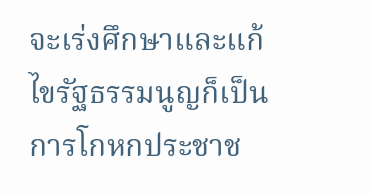จะเร่งศึกษาและแก้ไขรัฐธรรมนูญก็เป็นการโกหกประชาช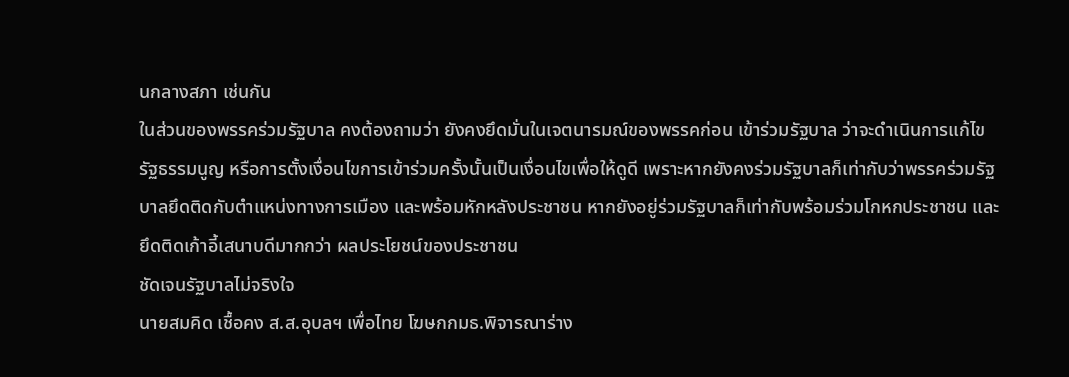นกลางสภา เช่นกัน
ในส่วนของพรรคร่วมรัฐบาล คงต้องถามว่า ยังคงยึดมั่นในเจตนารมณ์ของพรรคก่อน เข้าร่วมรัฐบาล ว่าจะดำเนินการแก้ไขรัฐธรรมนูญ หรือการตั้งเงื่อนไขการเข้าร่วมครั้งนั้นเป็นเงื่อนไขเพื่อให้ดูดี เพราะหากยังคงร่วมรัฐบาลก็เท่ากับว่าพรรคร่วมรัฐบาลยึดติดกับตำแหน่งทางการเมือง และพร้อมหักหลังประชาชน หากยังอยู่ร่วมรัฐบาลก็เท่ากับพร้อมร่วมโกหกประชาชน และยึดติดเก้าอี้เสนาบดีมากกว่า ผลประโยชน์ของประชาชน
ชัดเจนรัฐบาลไม่จริงใจ
นายสมคิด เชื้อคง ส.ส.อุบลฯ เพื่อไทย โฆษกกมธ.พิจารณาร่าง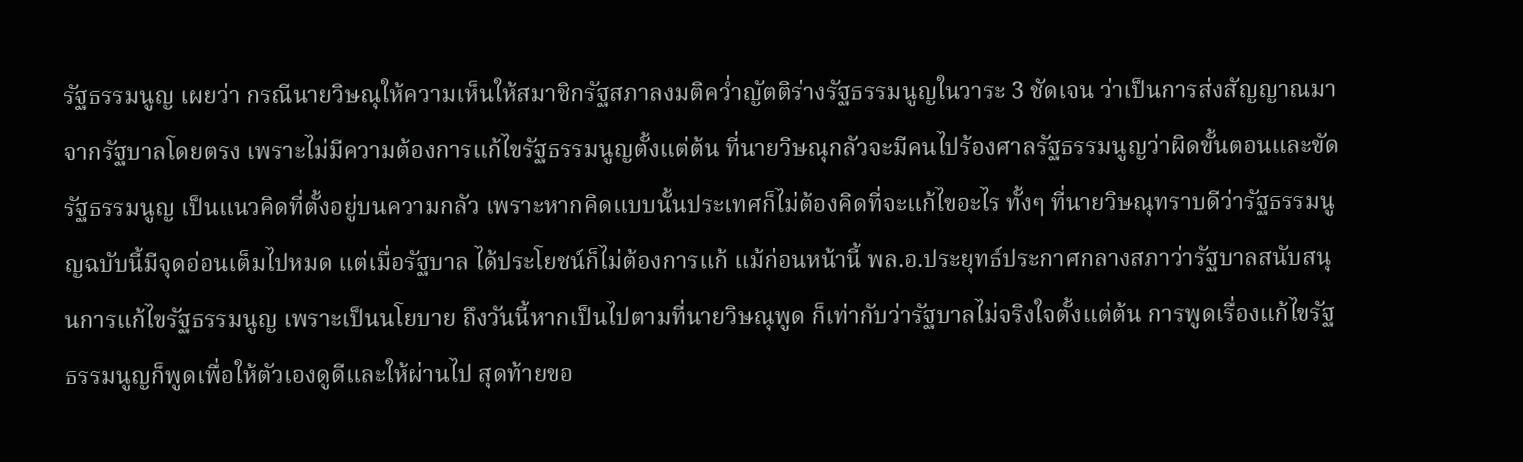รัฐธรรมนูญ เผยว่า กรณีนายวิษณุให้ความเห็นให้สมาชิกรัฐสภาลงมติคว่ำญัตติร่างรัฐธรรมนูญในวาระ 3 ชัดเจน ว่าเป็นการส่งสัญญาณมาจากรัฐบาลโดยตรง เพราะไม่มีความต้องการแก้ไขรัฐธรรมนูญตั้งแต่ต้น ที่นายวิษณุกลัวจะมีคนไปร้องศาลรัฐธรรมนูญว่าผิดขั้นตอนและขัดรัฐธรรมนูญ เป็นแนวคิดที่ตั้งอยู่บนความกลัว เพราะหากคิดแบบนั้นประเทศก็ไม่ต้องคิดที่จะแก้ไขอะไร ทั้งๆ ที่นายวิษณุทราบดีว่ารัฐธรรมนูญฉบับนี้มีจุดอ่อนเต็มไปหมด แต่เมื่อรัฐบาล ได้ประโยชน์ก็ไม่ต้องการแก้ แม้ก่อนหน้านี้ พล.อ.ประยุทธ์ประกาศกลางสภาว่ารัฐบาลสนับสนุนการแก้ไขรัฐธรรมนูญ เพราะเป็นนโยบาย ถึงวันนี้หากเป็นไปตามที่นายวิษณุพูด ก็เท่ากับว่ารัฐบาลไม่จริงใจตั้งแต่ต้น การพูดเรื่องแก้ไขรัฐธรรมนูญก็พูดเพื่อให้ตัวเองดูดีและให้ผ่านไป สุดท้ายขอ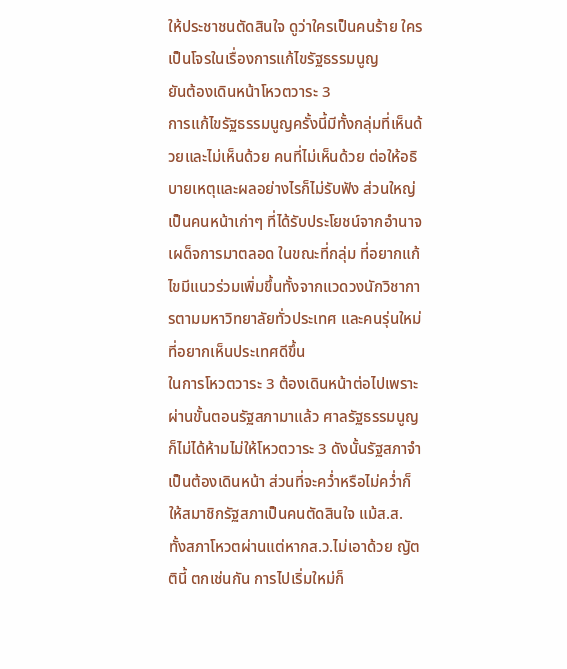ให้ประชาชนตัดสินใจ ดูว่าใครเป็นคนร้าย ใครเป็นโจรในเรื่องการแก้ไขรัฐธรรมนูญ
ยันต้องเดินหน้าโหวตวาระ 3
การแก้ไขรัฐธรรมนูญครั้งนี้มีทั้งกลุ่มที่เห็นด้วยและไม่เห็นด้วย คนที่ไม่เห็นด้วย ต่อให้อธิบายเหตุและผลอย่างไรก็ไม่รับฟัง ส่วนใหญ่เป็นคนหน้าเก่าๆ ที่ได้รับประโยชน์จากอำนาจเผด็จการมาตลอด ในขณะที่กลุ่ม ที่อยากแก้ไขมีแนวร่วมเพิ่มขึ้นทั้งจากแวดวงนักวิชาการตามมหาวิทยาลัยทั่วประเทศ และคนรุ่นใหม่ที่อยากเห็นประเทศดีขึ้น
ในการโหวตวาระ 3 ต้องเดินหน้าต่อไปเพราะผ่านขั้นตอนรัฐสภามาแล้ว ศาลรัฐธรรมนูญ ก็ไม่ได้ห้ามไม่ให้โหวตวาระ 3 ดังนั้นรัฐสภาจำเป็นต้องเดินหน้า ส่วนที่จะคว่ำหรือไม่คว่ำก็ให้สมาชิกรัฐสภาเป็นคนตัดสินใจ แม้ส.ส. ทั้งสภาโหวตผ่านแต่หากส.ว.ไม่เอาด้วย ญัตตินี้ ตกเช่นกัน การไปเริ่มใหม่ก็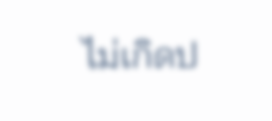ไม่เกิดป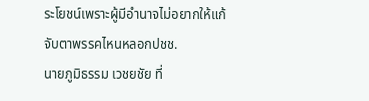ระโยชน์เพราะผู้มีอำนาจไม่อยากให้แก้
จับตาพรรคไหนหลอกปชช.
นายภูมิธรรม เวชยชัย ที่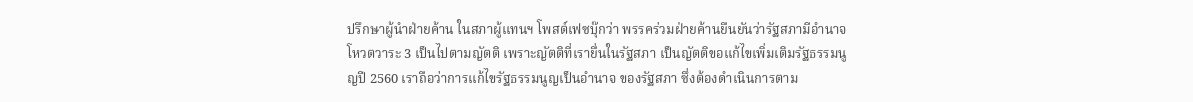ปรึกษาผู้นำฝ่ายค้าน ในสภาผู้แทนฯ โพสต์เฟซบุ๊กว่า พรรคร่วมฝ่ายค้านยืนยันว่ารัฐสภามีอำนาจโหวตวาระ 3 เป็นไปตามญัตติ เพราะญัตติที่เรายื่นในรัฐสภา เป็นญัตติขอแก้ไขเพิ่มเติมรัฐธรรมนูญปี 2560 เราถือว่าการแก้ไขรัฐธรรมนูญเป็นอำนาจ ของรัฐสภา ซึ่งต้องดำเนินการตาม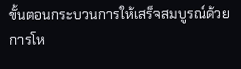ขั้นตอนกระบวนการให้เสร็จสมบูรณ์ด้วยการโห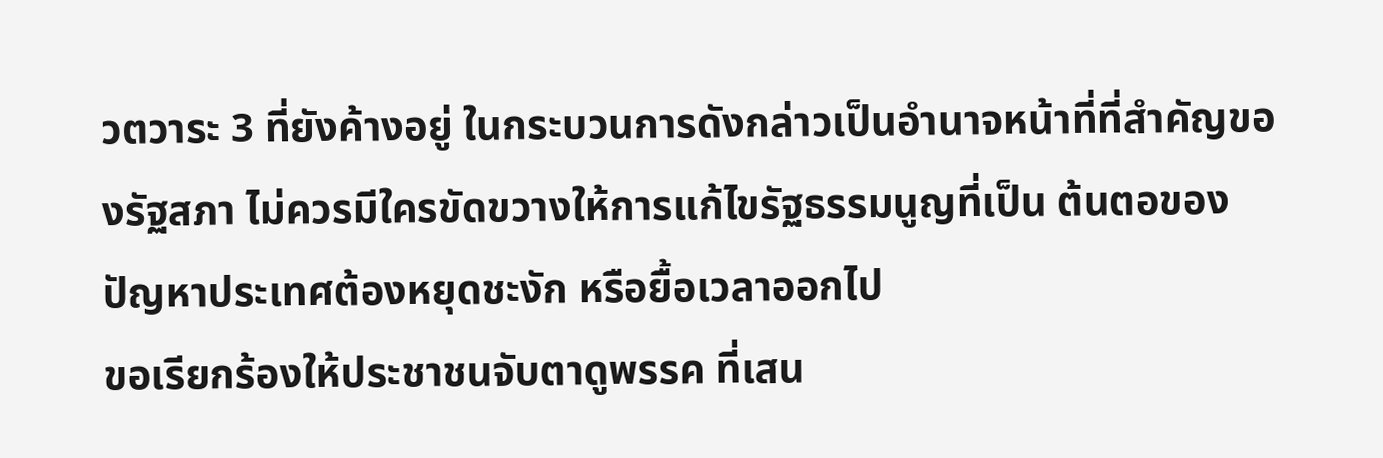วตวาระ 3 ที่ยังค้างอยู่ ในกระบวนการดังกล่าวเป็นอำนาจหน้าที่ที่สำคัญของรัฐสภา ไม่ควรมีใครขัดขวางให้การแก้ไขรัฐธรรมนูญที่เป็น ต้นตอของปัญหาประเทศต้องหยุดชะงัก หรือยื้อเวลาออกไป
ขอเรียกร้องให้ประชาชนจับตาดูพรรค ที่เสน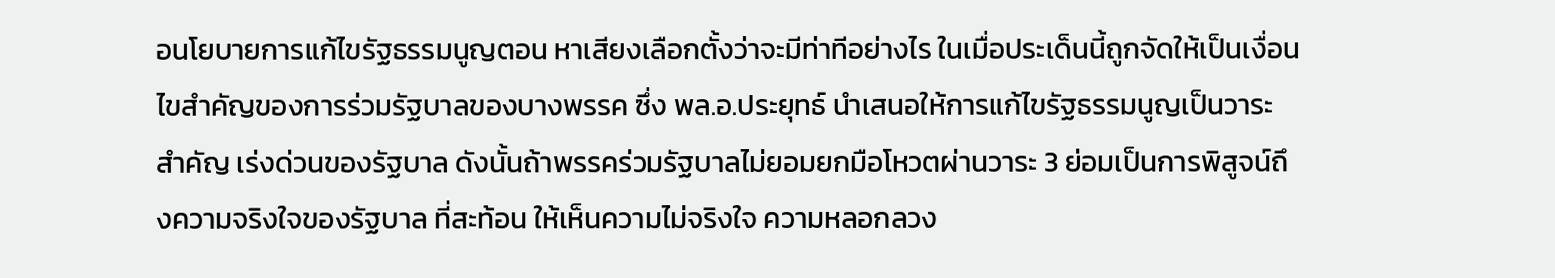อนโยบายการแก้ไขรัฐธรรมนูญตอน หาเสียงเลือกตั้งว่าจะมีท่าทีอย่างไร ในเมื่อประเด็นนี้ถูกจัดให้เป็นเงื่อนไขสำคัญของการร่วมรัฐบาลของบางพรรค ซึ่ง พล.อ.ประยุทธ์ นำเสนอให้การแก้ไขรัฐธรรมนูญเป็นวาระสำคัญ เร่งด่วนของรัฐบาล ดังนั้นถ้าพรรคร่วมรัฐบาลไม่ยอมยกมือโหวตผ่านวาระ 3 ย่อมเป็นการพิสูจน์ถึงความจริงใจของรัฐบาล ที่สะท้อน ให้เห็นความไม่จริงใจ ความหลอกลวง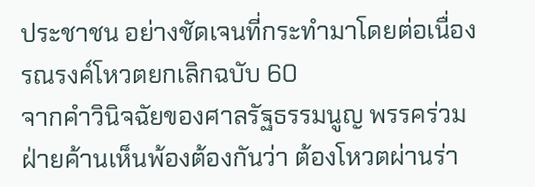ประชาชน อย่างชัดเจนที่กระทำมาโดยต่อเนื่อง
รณรงค์โหวตยกเลิกฉบับ 60
จากคำวินิจฉัยของศาลรัฐธรรมนูญ พรรคร่วมฝ่ายค้านเห็นพ้องต้องกันว่า ต้องโหวตผ่านร่า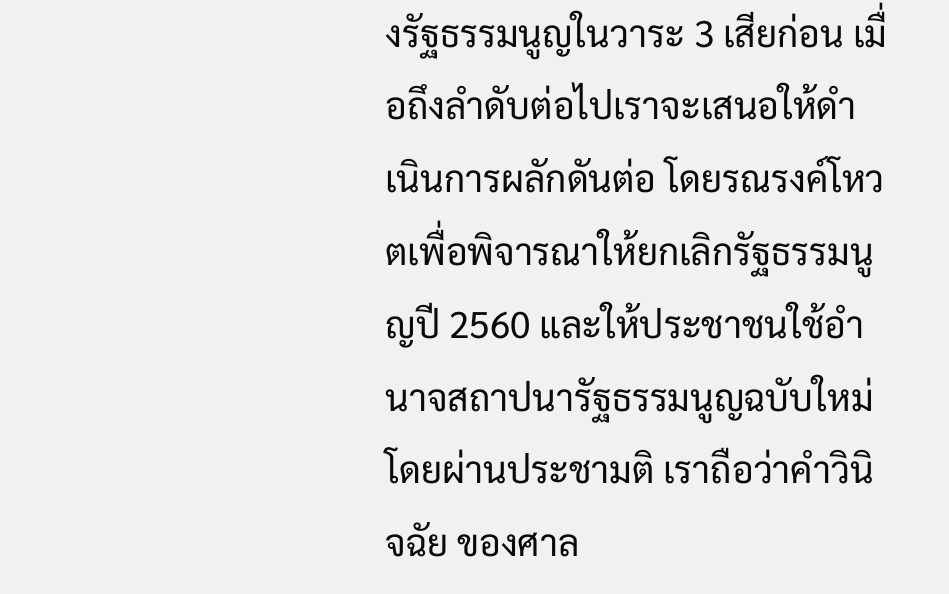งรัฐธรรมนูญในวาระ 3 เสียก่อน เมื่อถึงลำดับต่อไปเราจะเสนอให้ดำเนินการผลักดันต่อ โดยรณรงค์โหวตเพื่อพิจารณาให้ยกเลิกรัฐธรรมนูญปี 2560 และให้ประชาชนใช้อำนาจสถาปนารัฐธรรมนูญฉบับใหม่โดยผ่านประชามติ เราถือว่าคำวินิจฉัย ของศาล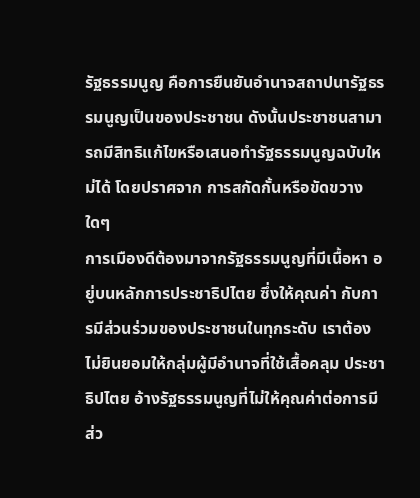รัฐธรรมนูญ คือการยืนยันอำนาจสถาปนารัฐธรรมนูญเป็นของประชาชน ดังนั้นประชาชนสามารถมีสิทธิแก้ไขหรือเสนอทำรัฐธรรมนูญฉบับใหม่ได้ โดยปราศจาก การสกัดกั้นหรือขัดขวางใดๆ
การเมืองดีต้องมาจากรัฐธรรมนูญที่มีเนื้อหา อยู่บนหลักการประชาธิปไตย ซึ่งให้คุณค่า กับการมีส่วนร่วมของประชาชนในทุกระดับ เราต้องไม่ยินยอมให้กลุ่มผู้มีอำนาจที่ใช้เสื้อคลุม ประชาธิปไตย อ้างรัฐธรรมนูญที่ไม่ให้คุณค่าต่อการมีส่ว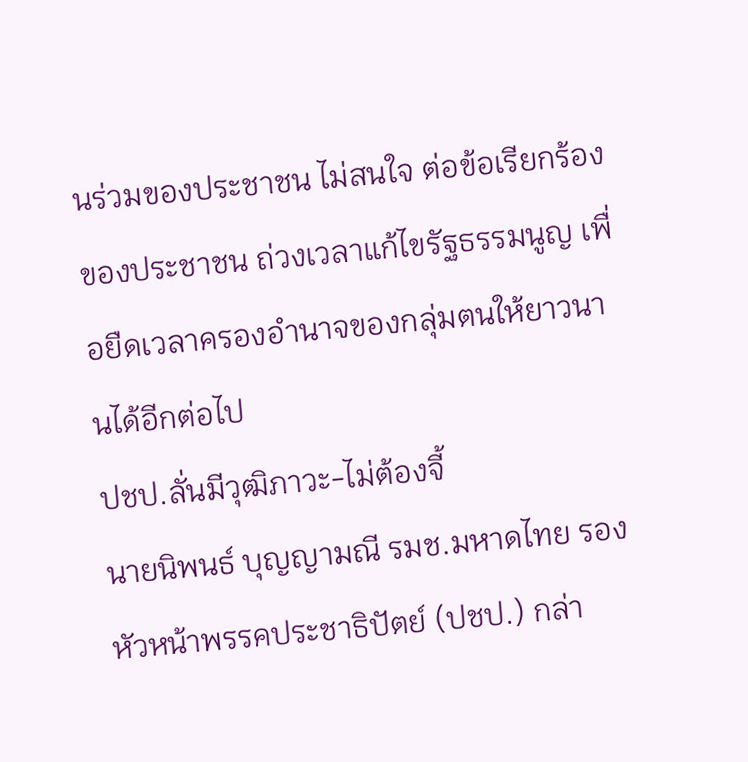นร่วมของประชาชน ไม่สนใจ ต่อข้อเรียกร้องของประชาชน ถ่วงเวลาแก้ไขรัฐธรรมนูญ เพื่อยืดเวลาครองอำนาจของกลุ่มตนให้ยาวนานได้อีกต่อไป
ปชป.ลั่นมีวุฒิภาวะ-ไม่ต้องจี้
นายนิพนธ์ บุญญามณี รมช.มหาดไทย รองหัวหน้าพรรคประชาธิปัตย์ (ปชป.) กล่า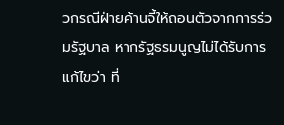วกรณีฝ่ายค้านจี้ให้ถอนตัวจากการร่วมรัฐบาล หากรัฐธรมนูญไม่ได้รับการแก้ไขว่า ที่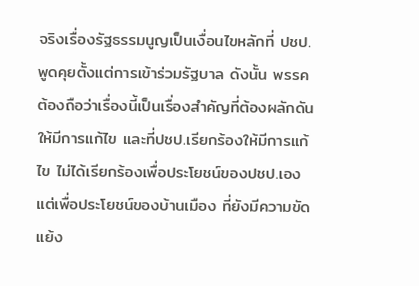จริงเรื่องรัฐธรรมนูญเป็นเงื่อนไขหลักที่ ปชป.พูดคุยตั้งแต่การเข้าร่วมรัฐบาล ดังนั้น พรรคต้องถือว่าเรื่องนี้เป็นเรื่องสำคัญที่ต้องผลักดันให้มีการแก้ไข และที่ปชป.เรียกร้องให้มีการแก้ไข ไม่ได้เรียกร้องเพื่อประโยชน์ของปชป.เอง แต่เพื่อประโยชน์ของบ้านเมือง ที่ยังมีความขัดแย้ง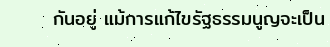กันอยู่ แม้การแก้ไขรัฐธรรมนูญจะเป็น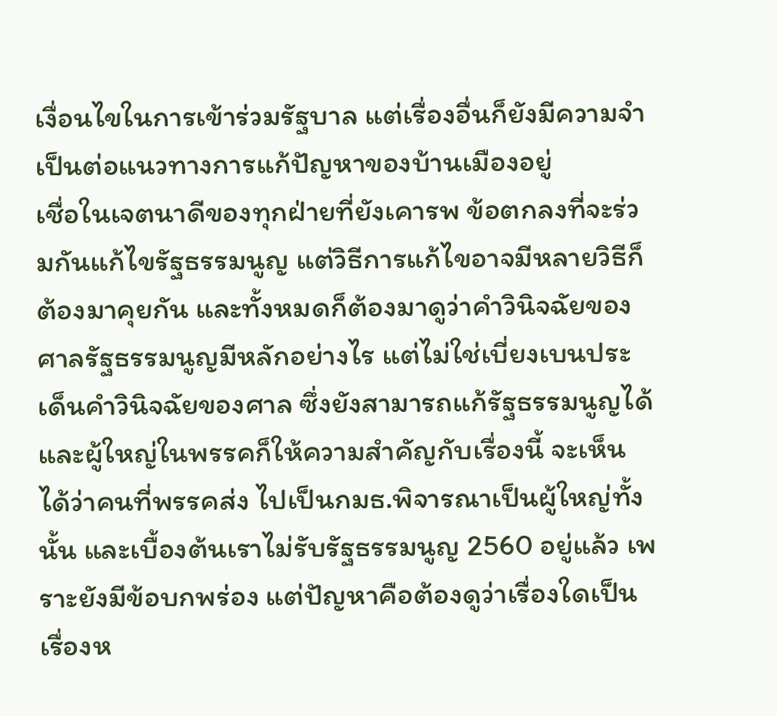เงื่อนไขในการเข้าร่วมรัฐบาล แต่เรื่องอื่นก็ยังมีความจำเป็นต่อแนวทางการแก้ปัญหาของบ้านเมืองอยู่
เชื่อในเจตนาดีของทุกฝ่ายที่ยังเคารพ ข้อตกลงที่จะร่วมกันแก้ไขรัฐธรรมนูญ แต่วิธีการแก้ไขอาจมีหลายวิธีก็ต้องมาคุยกัน และทั้งหมดก็ต้องมาดูว่าคำวินิจฉัยของศาลรัฐธรรมนูญมีหลักอย่างไร แต่ไม่ใช่เบี่ยงเบนประเด็นคำวินิจฉัยของศาล ซึ่งยังสามารถแก้รัฐธรรมนูญได้ และผู้ใหญ่ในพรรคก็ให้ความสำคัญกับเรื่องนี้ จะเห็นได้ว่าคนที่พรรคส่ง ไปเป็นกมธ.พิจารณาเป็นผู้ใหญ่ทั้งนั้น และเบื้องต้นเราไม่รับรัฐธรรมนูญ 2560 อยู่แล้ว เพราะยังมีข้อบกพร่อง แต่ปัญหาคือต้องดูว่าเรื่องใดเป็นเรื่องห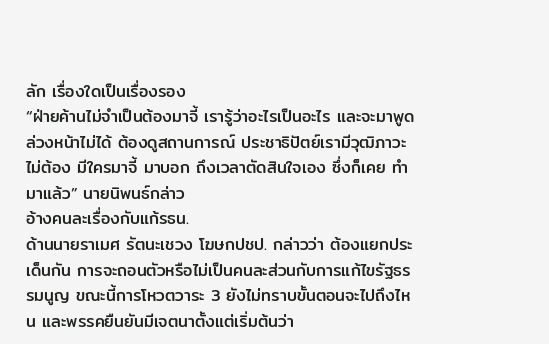ลัก เรื่องใดเป็นเรื่องรอง
“ฝ่ายค้านไม่จำเป็นต้องมาจี้ เรารู้ว่าอะไรเป็นอะไร และจะมาพูดล่วงหน้าไม่ได้ ต้องดูสถานการณ์ ประชาธิปัตย์เรามีวุฒิภาวะไม่ต้อง มีใครมาจี้ มาบอก ถึงเวลาตัดสินใจเอง ซึ่งก็เคย ทำมาแล้ว” นายนิพนธ์กล่าว
อ้างคนละเรื่องกับแก้รธน.
ด้านนายราเมศ รัตนะเชวง โฆษกปชป. กล่าวว่า ต้องแยกประเด็นกัน การจะถอนตัวหรือไม่เป็นคนละส่วนกับการแก้ไขรัฐธรรมนูญ ขณะนี้การโหวตวาระ 3 ยังไม่ทราบขั้นตอนจะไปถึงไหน และพรรคยืนยันมีเจตนาตั้งแต่เริ่มต้นว่า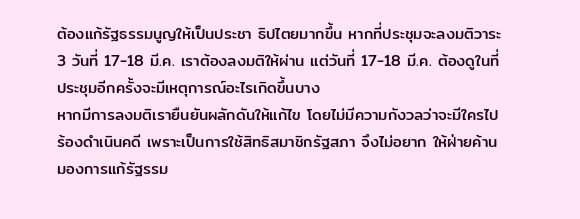ต้องแก้รัฐธรรมนูญให้เป็นประชา ธิปไตยมากขึ้น หากที่ประชุมจะลงมติวาระ 3 วันที่ 17-18 มี.ค. เราต้องลงมติให้ผ่าน แต่วันที่ 17-18 มี.ค. ต้องดูในที่ประชุมอีกครั้งจะมีเหตุการณ์อะไรเกิดขึ้นบาง
หากมีการลงมติเรายืนยันผลักดันให้แก้ไข โดยไม่มีความกังวลว่าจะมีใครไปร้องดำเนินคดี เพราะเป็นการใช้สิทธิสมาชิกรัฐสภา จึงไม่อยาก ให้ฝ่ายค้านมองการแก้รัฐรรม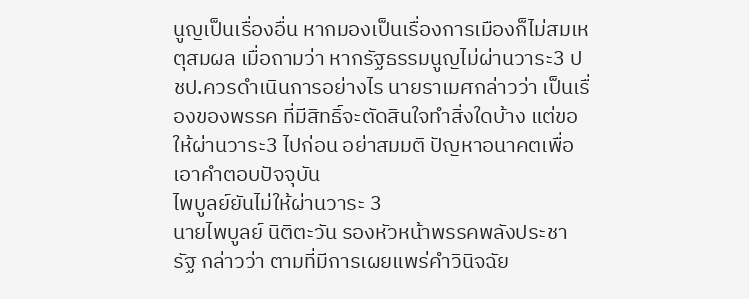นูญเป็นเรื่องอื่น หากมองเป็นเรื่องการเมืองก็ไม่สมเหตุสมผล เมื่อถามว่า หากรัฐธรรมนูญไม่ผ่านวาระ3 ปชป.ควรดำเนินการอย่างไร นายราเมศกล่าวว่า เป็นเรื่องของพรรค ที่มีสิทธิ์จะตัดสินใจทำสิ่งใดบ้าง แต่ขอให้ผ่านวาระ3 ไปก่อน อย่าสมมติ ปัญหาอนาคตเพื่อเอาคำตอบปัจจุบัน
ไพบูลย์ยันไม่ให้ผ่านวาระ 3
นายไพบูลย์ นิติตะวัน รองหัวหน้าพรรคพลังประชารัฐ กล่าวว่า ตามที่มีการเผยแพร่คำวินิจฉัย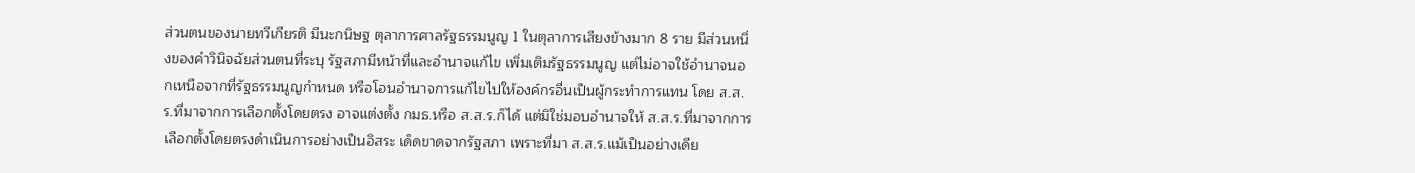ส่วนตนของนายทวีเกียรติ มีนะกนิษฐ ตุลาการศาลรัฐธรรมนูญ 1 ในตุลาการเสียงข้างมาก 8 ราย มีส่วนหนึ่งของคำวินิจฉัยส่วนตนที่ระบุ รัฐสภามีหน้าที่และอำนาจแก้ไข เพิ่มเติมรัฐธรรมนูญ แต่ไม่อาจใช้อำนาจนอกเหนือจากที่รัฐธรรมนูญกำหนด หรือโอนอำนาจการแก้ไขไปให้องค์กรอื่นเป็นผู้กระทำการแทน โดย ส.ส.ร.ที่มาจากการเลือกตั้งโดยตรง อาจแต่งตั้ง กมธ.หรือ ส.ส.ร.ก็ได้ แต่มิใช่มอบอำนาจให้ ส.ส.ร.ที่มาจากการเลือกตั้งโดยตรงดำเนินการอย่างเป็นอิสระ เด็ดขาดจากรัฐสภา เพราะที่มา ส.ส.ร.แม้เป็นอย่างเดีย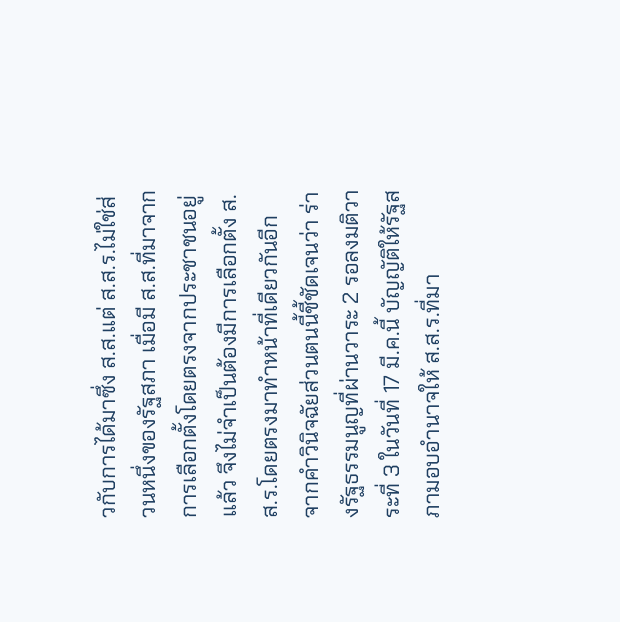วกับการได้มาซึ่ง ส.ส.แต่ ส.ส.ร.ไม่ใช่ส่วนหนึ่งของรัฐสภา เมื่อมี ส.ส.ที่มาจากการเลือกตั้งโดยตรงจากประชาชนอยู่แล้ว จึงไม่จำเป็นต้องมีการเลือกตั้ง ส.ส.ร.โดยตรงมาทำหน้าที่เดียวกันอีก
จากคำวินิจฉัยส่วนตนนี้ชี้ชัดเจนว่า ร่างรัฐธรรมนูญที่ผ่านวาระ 2 รอลงมติวาระที่ 3 ในวันที่ 17 มี.ค.นี้ บัญญัติให้รัฐสภามอบอำนาจให้ ส.ส.ร.ที่มา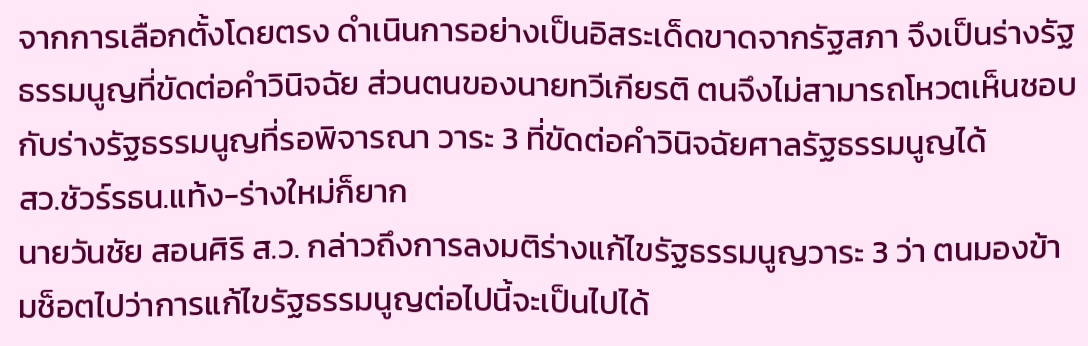จากการเลือกตั้งโดยตรง ดำเนินการอย่างเป็นอิสระเด็ดขาดจากรัฐสภา จึงเป็นร่างรัฐธรรมนูญที่ขัดต่อคำวินิจฉัย ส่วนตนของนายทวีเกียรติ ตนจึงไม่สามารถโหวตเห็นชอบกับร่างรัฐธรรมนูญที่รอพิจารณา วาระ 3 ที่ขัดต่อคำวินิจฉัยศาลรัฐธรรมนูญได้
สว.ชัวร์รธน.แท้ง-ร่างใหม่ก็ยาก
นายวันชัย สอนศิริ ส.ว. กล่าวถึงการลงมติร่างแก้ไขรัฐธรรมนูญวาระ 3 ว่า ตนมองข้ามช็อตไปว่าการแก้ไขรัฐธรรมนูญต่อไปนี้จะเป็นไปได้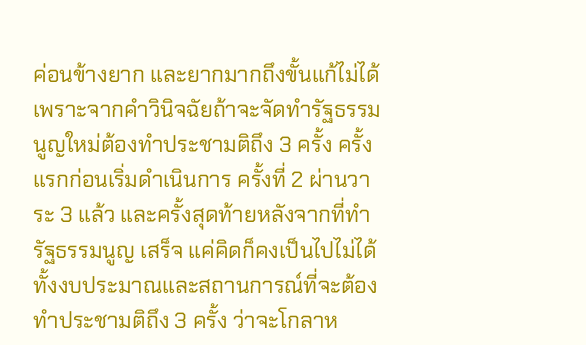ค่อนข้างยาก และยากมากถึงขั้นแก้ไม่ได้ เพราะจากคำวินิจฉัยถ้าจะจัดทำรัฐธรรมนูญใหม่ต้องทำประชามติถึง 3 ครั้ง ครั้งแรกก่อนเริ่มดำเนินการ ครั้งที่ 2 ผ่านวาระ 3 แล้ว และครั้งสุดท้ายหลังจากที่ทำรัฐธรรมนูญ เสร็จ แค่คิดก็คงเป็นไปไม่ได้ ทั้งงบประมาณและสถานการณ์ที่จะต้องทำประชามติถึง 3 ครั้ง ว่าจะโกลาห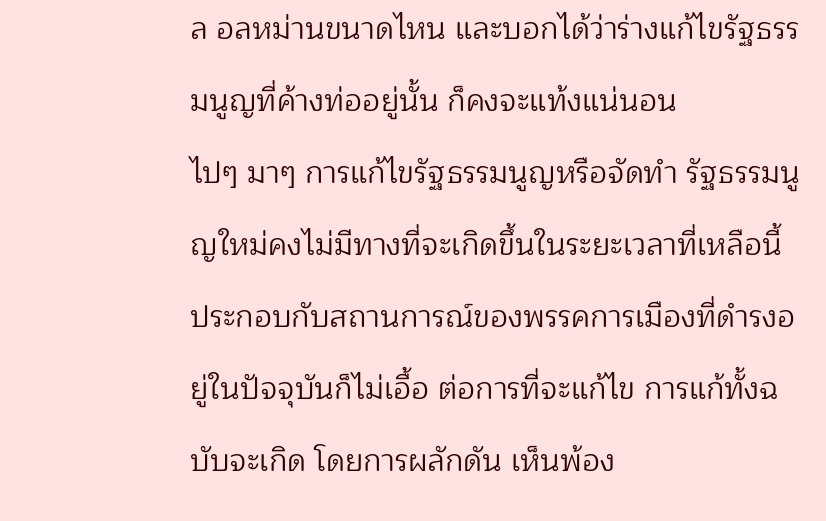ล อลหม่านขนาดไหน และบอกได้ว่าร่างแก้ไขรัฐธรรมนูญที่ค้างท่ออยู่นั้น ก็คงจะแท้งแน่นอน
ไปๆ มาๆ การแก้ไขรัฐธรรมนูญหรือจัดทำ รัฐธรรมนูญใหม่คงไม่มีทางที่จะเกิดขึ้นในระยะเวลาที่เหลือนี้ ประกอบกับสถานการณ์ของพรรคการเมืองที่ดำรงอยู่ในปัจจุบันก็ไม่เอื้อ ต่อการที่จะแก้ไข การแก้ทั้งฉบับจะเกิด โดยการผลักดัน เห็นพ้อง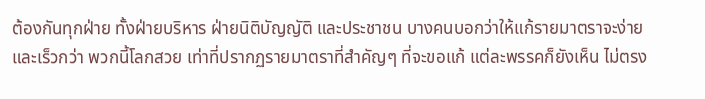ต้องกันทุกฝ่าย ทั้งฝ่ายบริหาร ฝ่ายนิติบัญญัติ และประชาชน บางคนบอกว่าให้แก้รายมาตราจะง่ายและเร็วกว่า พวกนี้โลกสวย เท่าที่ปรากฏรายมาตราที่สำคัญๆ ที่จะขอแก้ แต่ละพรรคก็ยังเห็น ไม่ตรง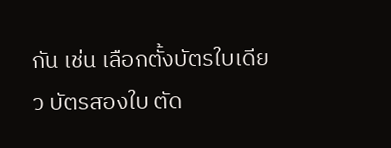กัน เช่น เลือกตั้งบัตรใบเดียว บัตรสองใบ ตัด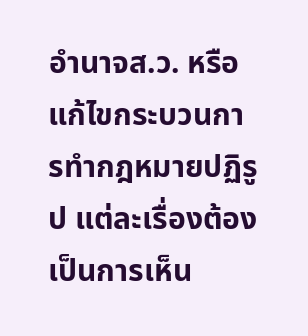อำนาจส.ว. หรือแก้ไขกระบวนการทำกฎหมายปฏิรูป แต่ละเรื่องต้องเป็นการเห็น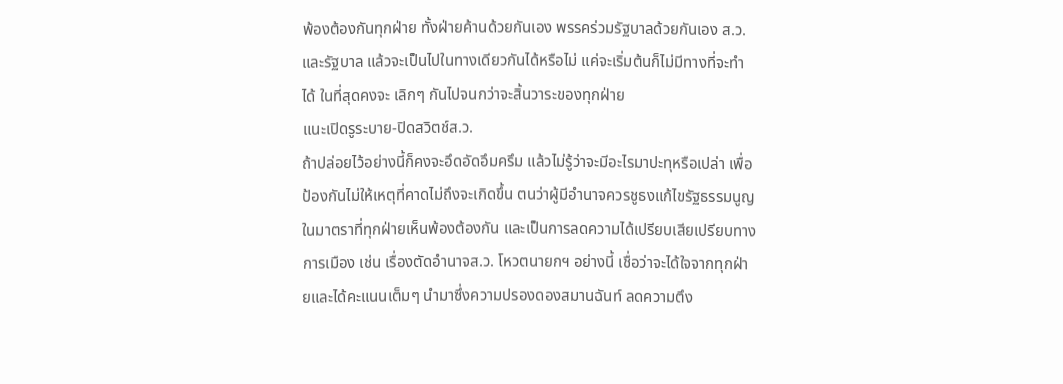พ้องต้องกันทุกฝ่าย ทั้งฝ่ายค้านด้วยกันเอง พรรคร่วมรัฐบาลด้วยกันเอง ส.ว.และรัฐบาล แล้วจะเป็นไปในทางเดียวกันได้หรือไม่ แค่จะเริ่มต้นก็ไม่มีทางที่จะทำได้ ในที่สุดคงจะ เลิกๆ กันไปจนกว่าจะสิ้นวาระของทุกฝ่าย
แนะเปิดรูระบาย-ปิดสวิตช์ส.ว.
ถ้าปล่อยไว้อย่างนี้ก็คงจะอึดอัดอึมครึม แล้วไม่รู้ว่าจะมีอะไรมาปะทุหรือเปล่า เพื่อป้องกันไม่ให้เหตุที่คาดไม่ถึงจะเกิดขึ้น ตนว่าผู้มีอำนาจควรชูธงแก้ไขรัฐธรรมนูญในมาตราที่ทุกฝ่ายเห็นพ้องต้องกัน และเป็นการลดความได้เปรียบเสียเปรียบทางการเมือง เช่น เรื่องตัดอำนาจส.ว. โหวตนายกฯ อย่างนี้ เชื่อว่าจะได้ใจจากทุกฝ่ายและได้คะแนนเต็มๆ นำมาซึ่งความปรองดองสมานฉันท์ ลดความตึง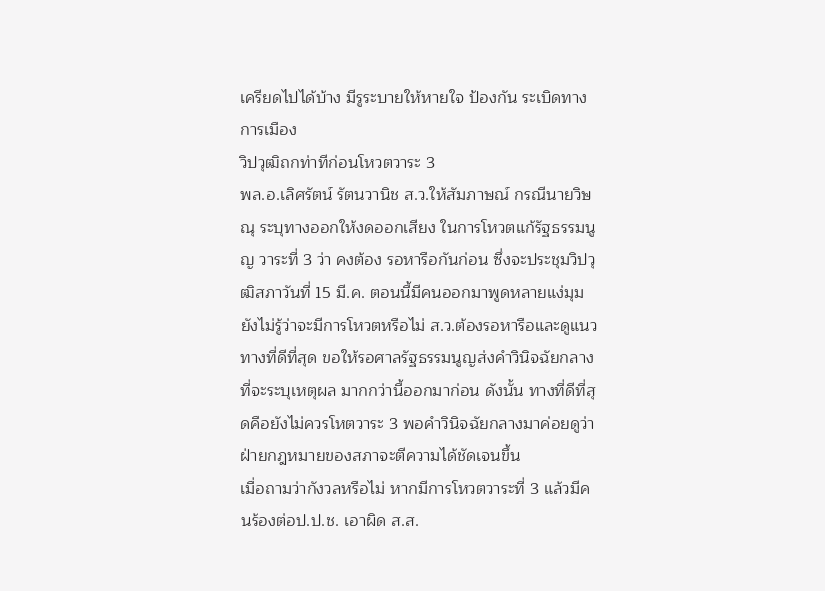เครียดไปได้บ้าง มีรูระบายให้หายใจ ป้องกัน ระเบิดทางการเมือง
วิปวุฒิถกท่าทีก่อนโหวตวาระ 3
พล.อ.เลิศรัตน์ รัตนวานิช ส.ว.ให้สัมภาษณ์ กรณีนายวิษณุ ระบุทางออกให้งดออกเสียง ในการโหวตแก้รัฐธรรมนูญ วาระที่ 3 ว่า คงต้อง รอหารือกันก่อน ซึ่งจะประชุมวิปวุฒิสภาวันที่ 15 มี.ค. ตอนนี้มีคนออกมาพูดหลายแง่มุม ยังไม่รู้ว่าจะมีการโหวตหรือไม่ ส.ว.ต้องรอหารือและดูแนวทางที่ดีที่สุด ขอให้รอศาลรัฐธรรมนูญส่งคำวินิจฉัยกลางที่จะระบุเหตุผล มากกว่านี้ออกมาก่อน ดังนั้น ทางที่ดีที่สุดคือยังไม่ควรโหตวาระ 3 พอคำวินิจฉัยกลางมาค่อยดูว่าฝ่ายกฎหมายของสภาจะตีความได้ชัดเจนขึ้น
เมื่อถามว่ากังวลหรือไม่ หากมีการโหวตวาระที่ 3 แล้วมีคนร้องต่อป.ป.ช. เอาผิด ส.ส.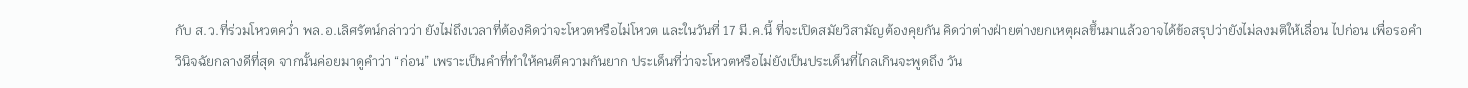กับ ส.ว.ที่ร่วมโหวตคว่ำ พล.อ.เลิศรัตน์กล่าวว่า ยังไม่ถึงเวลาที่ต้องคิดว่าจะโหวตหรือไม่โหวต และในวันที่ 17 มี.ค.นี้ ที่จะเปิดสมัยวิสามัญต้องคุยกัน คิดว่าต่างฝ่ายต่างยกเหตุผลขึ้นมาแล้วอาจได้ข้อสรุปว่ายังไม่ลงมติให้เลื่อน ไปก่อน เพื่อรอคำวินิจฉัยกลางดีที่สุด จากนั้นค่อยมาดูคำว่า “ก่อน” เพราะเป็นคำที่ทำให้คนตีความกันยาก ประเด็นที่ว่าจะโหวตหรือไม่ยังเป็นประเด็นที่ไกลเกินจะพูดถึง วัน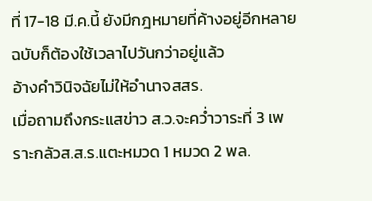ที่ 17-18 มี.ค.นี้ ยังมีกฎหมายที่ค้างอยู่อีกหลายฉบับก็ต้องใช้เวลาไปวันกว่าอยู่แล้ว
อ้างคำวินิจฉัยไม่ให้อำนาจสสร.
เมื่อถามถึงกระแสข่าว ส.ว.จะคว่ำวาระที่ 3 เพราะกลัวส.ส.ร.แตะหมวด 1 หมวด 2 พล.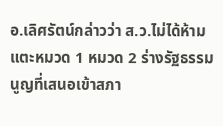อ.เลิศรัตน์กล่าวว่า ส.ว.ไม่ได้ห้ามแตะหมวด 1 หมวด 2 ร่างรัฐธรรมนูญที่เสนอเข้าสภา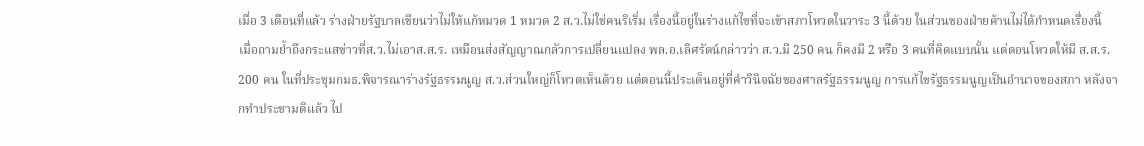เมื่อ 3 เดือนที่แล้ว ร่างฝ่ายรัฐบาลเขียนว่าไม่ให้แก้หมวด 1 หมวด 2 ส.ว.ไม่ใช่คนริเริ่ม เรื่องนี้อยู่ในร่างแก้ไขที่จะเข้าสภาโหวตในวาระ 3 นี้ด้วย ในส่วนของฝ่ายค้านไม่ได้กำหนดเรื่องนี้
เมื่อถามย้ำถึงกระแสข่าวที่ส.ว.ไม่เอาส.ส.ร. เหมือนส่งสัญญาณกลัวการเปลี่ยนแปลง พล.อ.เลิศรัตน์กล่าวว่า ส.ว.มี 250 คน ก็คงมี 2 หรือ 3 คนที่คิดแบบนั้น แต่ตอนโหวตให้มี ส.ส.ร. 200 คน ในที่ประชุมกมธ.พิจารณาร่างรัฐธรรมนูญ ส.ว.ส่วนใหญ่ก็โหวตเห็นด้วย แต่ตอนนี้ประเด็นอยู่ที่คำวินิจฉัยของศาลรัฐธรรมนูญ การแก้ไขรัฐธรรมนูญเป็นอำนาจของสภา หลังจากทำประชามติแล้ว ไป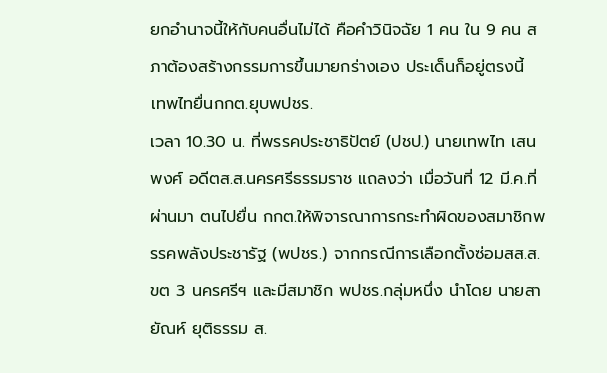ยกอำนาจนี้ให้กับคนอื่นไม่ได้ คือคำวินิจฉัย 1 คน ใน 9 คน สภาต้องสร้างกรรมการขึ้นมายกร่างเอง ประเด็นก็อยู่ตรงนี้
เทพไทยื่นกกต.ยุบพปชร.
เวลา 10.30 น. ที่พรรคประชาธิปัตย์ (ปชป.) นายเทพไท เสนพงศ์ อดีตส.ส.นครศรีธรรมราช แถลงว่า เมื่อวันที่ 12 มี.ค.ที่ผ่านมา ตนไปยื่น กกต.ให้พิจารณาการกระทำผิดของสมาชิกพรรคพลังประชารัฐ (พปชร.) จากกรณีการเลือกตั้งซ่อมสส.ส.ขต 3 นครศรีฯ และมีสมาชิก พปชร.กลุ่มหนึ่ง นำโดย นายสายัณห์ ยุติธรรม ส.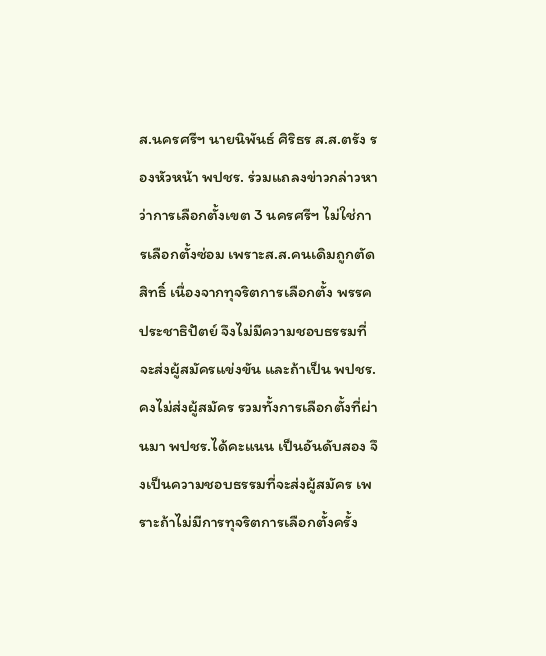ส.นครศรีฯ นายนิพันธ์ ศิริธร ส.ส.ตรัง รองหัวหน้า พปชร. ร่วมแถลงข่าวกล่าวหาว่าการเลือกตั้งเขต 3 นครศรีฯ ไม่ใช่การเลือกตั้งซ่อม เพราะส.ส.คนเดิมถูกตัดสิทธิ์ เนื่องจากทุจริตการเลือกตั้ง พรรคประชาธิปัตย์ จึงไม่มีความชอบธรรมที่จะส่งผู้สมัครแข่งขัน และถ้าเป็น พปชร. คงไม่ส่งผู้สมัคร รวมทั้งการเลือกตั้งที่ผ่านมา พปชร.ได้คะแนน เป็นอันดับสอง จึงเป็นความชอบธรรมที่จะส่งผู้สมัคร เพราะถ้าไม่มีการทุจริตการเลือกตั้งครั้ง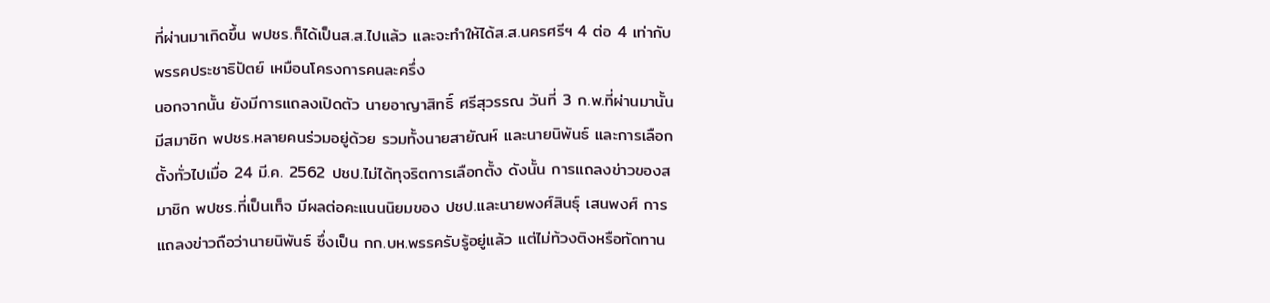ที่ผ่านมาเกิดขึ้น พปชร.ก็ได้เป็นส.ส.ไปแล้ว และจะทำให้ได้ส.ส.นครศรีฯ 4 ต่อ 4 เท่ากับพรรคประชาธิปัตย์ เหมือนโครงการคนละครึ่ง
นอกจากนั้น ยังมีการแถลงเปิดตัว นายอาญาสิทธิ์ ศรีสุวรรณ วันที่ 3 ก.พ.ที่ผ่านมานั้น มีสมาชิก พปชร.หลายคนร่วมอยู่ด้วย รวมทั้งนายสายัณห์ และนายนิพันธ์ และการเลือกตั้งทั่วไปเมื่อ 24 มี.ค. 2562 ปชป.ไม่ได้ทุจริตการเลือกตั้ง ดังนั้น การแถลงข่าวของสมาชิก พปชร.ที่เป็นเท็จ มีผลต่อคะแนนนิยมของ ปชป.และนายพงศ์สินธุ์ เสนพงศ์ การแถลงข่าวถือว่านายนิพันธ์ ซึ่งเป็น กก.บห.พรรครับรู้อยู่แล้ว แต่ไม่ท้วงติงหรือทัดทาน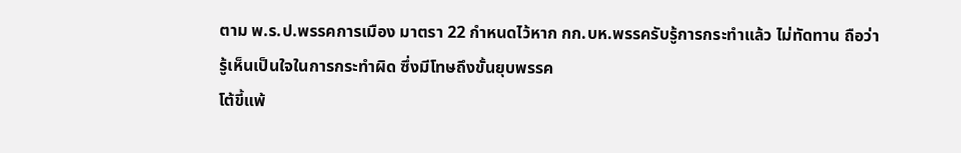ตาม พ.ร.ป.พรรคการเมือง มาตรา 22 กำหนดไว้หาก กก.บห.พรรครับรู้การกระทำแล้ว ไม่ทัดทาน ถือว่ารู้เห็นเป็นใจในการกระทำผิด ซึ่งมีโทษถึงขั้นยุบพรรค
โต้ขี้แพ้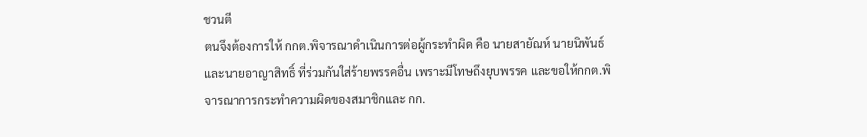ชวนตี
ตนจึงต้องการให้ กกต.พิจารณาดำเนินการต่อผู้กระทำผิด คือ นายสายัณห์ นายนิพันธ์ และนายอาญาสิทธิ์ ที่ร่วมกันใส่ร้ายพรรคอื่น เพราะมีโทษถึงยุบพรรค และขอให้กกต.พิจารณาการกระทำความผิดของสมาชิกและ กก.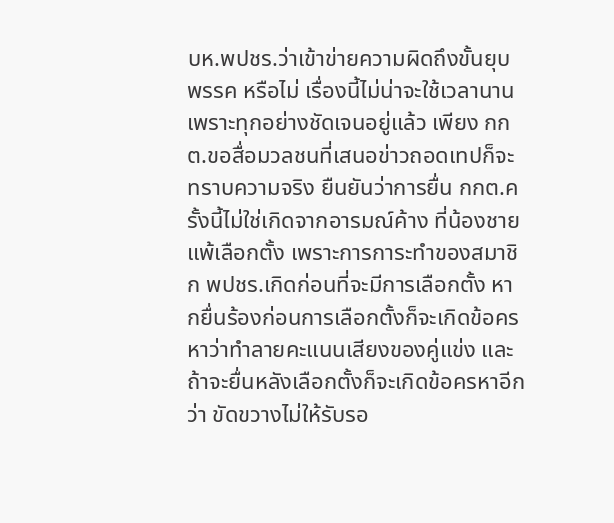บห.พปชร.ว่าเข้าข่ายความผิดถึงขั้นยุบพรรค หรือไม่ เรื่องนี้ไม่น่าจะใช้เวลานาน เพราะทุกอย่างชัดเจนอยู่แล้ว เพียง กกต.ขอสื่อมวลชนที่เสนอข่าวถอดเทปก็จะทราบความจริง ยืนยันว่าการยื่น กกต.ครั้งนี้ไม่ใช่เกิดจากอารมณ์ค้าง ที่น้องชายแพ้เลือกตั้ง เพราะการการะทำของสมาชิก พปชร.เกิดก่อนที่จะมีการเลือกตั้ง หากยื่นร้องก่อนการเลือกตั้งก็จะเกิดข้อครหาว่าทำลายคะแนนเสียงของคู่แข่ง และถ้าจะยื่นหลังเลือกตั้งก็จะเกิดข้อครหาอีกว่า ขัดขวางไม่ให้รับรอ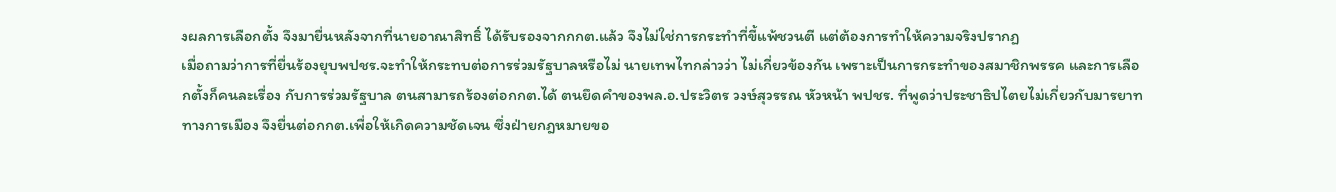งผลการเลือกตั้ง จึงมายื่นหลังจากที่นายอาณาสิทธิ์ ได้รับรองจากกกต.แล้ว จึงไม่ใช่การกระทำที่ขี้แพ้ชวนตี แต่ต้องการทำให้ความจริงปรากฏ
เมื่อถามว่าการที่ยื่นร้องยุบพปชร.จะทำให้กระทบต่อการร่วมรัฐบาลหรือไม่ นายเทพไทกล่าวว่า ไม่เกี่ยวข้องกัน เพราะเป็นการกระทำของสมาชิกพรรค และการเลือกตั้งก็คนละเรื่อง กับการร่วมรัฐบาล ตนสามารถร้องต่อกกต.ได้ ตนยึดคำของพล.อ.ประวิตร วงษ์สุวรรณ หัวหน้า พปชร. ที่พูดว่าประชาธิปไตยไม่เกี่ยวกับมารยาททางการเมือง จึงยื่นต่อกกต.เพื่อให้เกิดความชัดเจน ซึ่งฝ่ายกฎหมายขอ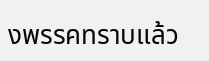งพรรคทราบแล้ว